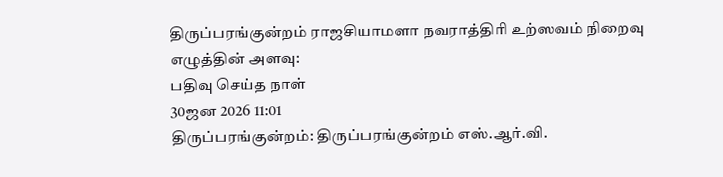திருப்பரங்குன்றம் ராஜசியாமளா நவராத்திரி உற்ஸவம் நிறைவு
எழுத்தின் அளவு:
பதிவு செய்த நாள்
30ஜன 2026 11:01
திருப்பரங்குன்றம்: திருப்பரங்குன்றம் எஸ்.ஆர்.வி.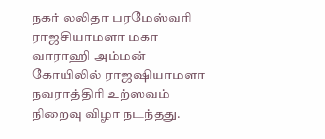நகர் லலிதா பரமேஸ்வரி ராஜசியாமளா மகா வாராஹி அம்மன் கோயிலில் ராஜஷியாமளா நவராத்திரி உற்ஸவம் நிறைவு விழா நடந்தது.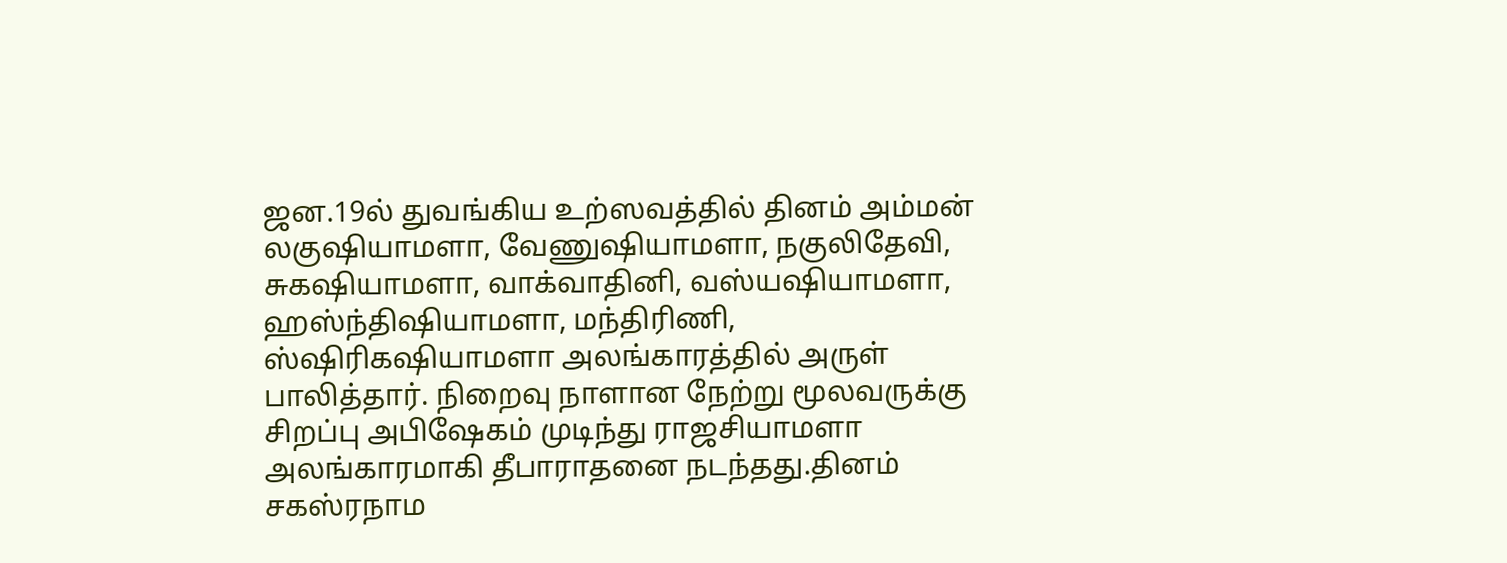ஜன.19ல் துவங்கிய உற்ஸவத்தில் தினம் அம்மன் லகுஷியாமளா, வேணுஷியாமளா, நகுலிதேவி, சுகஷியாமளா, வாக்வாதினி, வஸ்யஷியாமளா, ஹஸ்ந்திஷியாமளா, மந்திரிணி, ஸ்ஷிரிகஷியாமளா அலங்காரத்தில் அருள் பாலித்தார். நிறைவு நாளான நேற்று மூலவருக்கு சிறப்பு அபிஷேகம் முடிந்து ராஜசியாமளா அலங்காரமாகி தீபாராதனை நடந்தது.தினம் சகஸ்ரநாம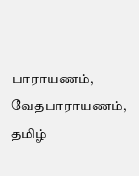பாராயணம், வேதபாராயணம், தமிழ்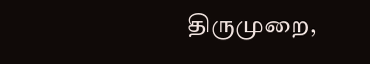திருமுறை,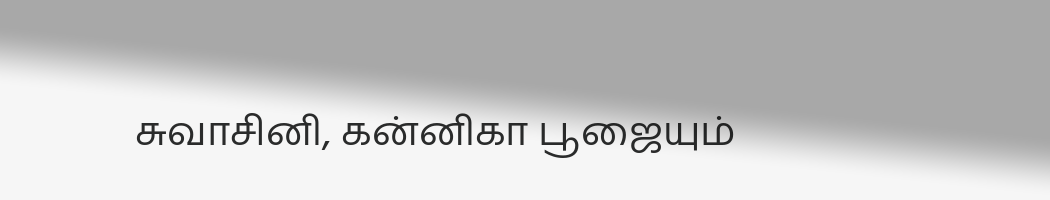சுவாசினி, கன்னிகா பூஜையும்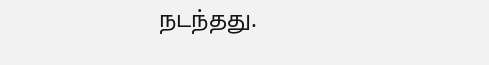நடந்தது.